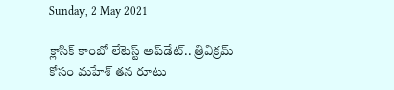Sunday, 2 May 2021

క్లాసిక్ కాంబో లేటెస్ట్ అప్‌డేట్.. త్రివిక్రమ్ కోసం మహేశ్ తన రూటు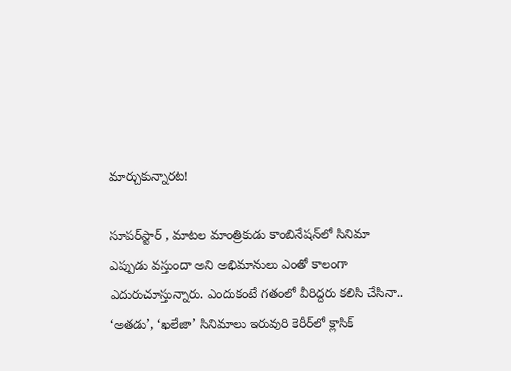మార్చుకున్నారట!

సూపర్‌స్టార్ , మాటల మాంత్రికుడు కాంబినేషన్‌లో సినిమా ఎప్పుడు వస్తుందా అని అభిమానులు ఎంతో కాలంగా ఎదురుచూస్తున్నారు. ఎందుకంటే గతంలో వీరిద్దరు కలిసి చేసినా.. ‘అతడు’, ‘ఖలేజా’ సినిమాలు ఇరువురి కెరీర్‌లో క్లాసిక్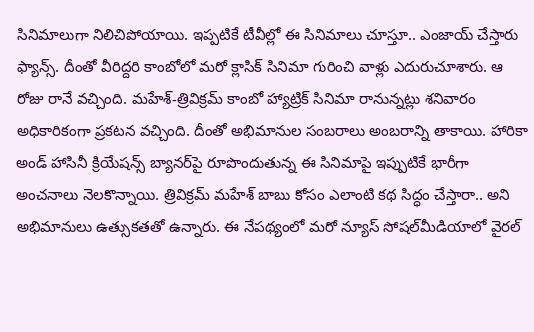సినిమాలుగా నిలిచిపోయాయి. ఇప్పటికే టీవీల్లో ఈ సినిమాలు చూస్తూ.. ఎంజాయ్ చేస్తారు ఫ్యాన్స్. దీంతో వీరిద్దరి కాంబోలో మరో క్లాసిక్ సినిమా గురించి వాళ్లు ఎదురుచూశారు. ఆ రోజు రానే వచ్చింది. మహేశ్-త్రివిక్రమ్ కాంబో హ్యాట్రిక్ సినిమా రానున్నట్లు శనివారం అధికారికంగా ప్రకటన వచ్చింది. దీంతో అభిమానుల సంబరాలు అంబరాన్ని తాకాయి. హారికా అండ్ హాసినీ క్రియేషన్స్ బ్యానర్‌పై రూపొందుతున్న ఈ సినిమాపై ఇప్పుటికే భారీగా అంచనాలు నెలకొన్నాయి. త్రివిక్రమ్ మహేశ్ బాబు కోసం ఎలాంటి కథ సిద్ధం చేస్తారా.. అని అభిమానులు ఉత్సుకతతో ఉన్నారు. ఈ నేపథ్యంలో మరో న్యూస్ సోషల్‌మీడియాలో వైరల్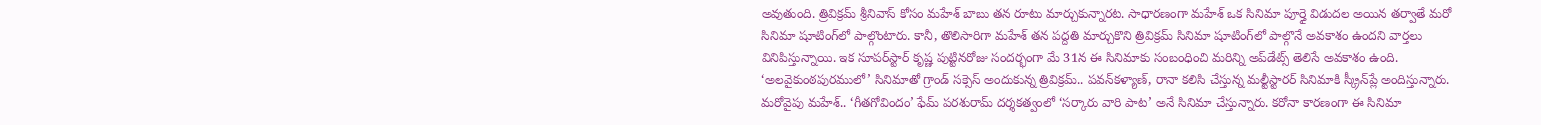అవుతుంది. త్రివిక్రమ్ శ్రీనివాస్ కోసం మహేశ్ బాబు తన రూటు మార్చుకున్నారట. సాధారణంగా మహేశ్ ఒక సినిమా పూర్తై విడుదల అయిన తర్వాతే మరో సినిమా షూటింగ్‌లో పాల్గొంటారు. కానీ, తొలిసారిగా మహేశ్ తన పద్దతి మార్చుకొని త్రివిక్రమ్ సినిమా షూటింగ్‌లో పాల్గొనే అవకాశం ఉందని వార్తలు వినిపిస్తున్నాయి. ఇక సూపర్‌స్టార్ కృష్ణ పుట్టినరోజు సందర్భంగా మే 31న ఈ సినిమాకు సంబంధించి మరిన్ని అప్‌డేట్స్ తెలిసే అవకాశం ఉంది. ‘అలవైకుంఠపురములో’ సినిమాతో గ్రాండ్ సక్సెస్ అందుకున్న త్రివిక్రమ్.. పవన్‌కళ్యాణ్, రానా కలిసి చేస్తున్న మల్టీస్టారర్ సినిమాకి స్క్రీన్‌ప్లే అందిస్తున్నారు. మరోవైపు మహేశ్.. ‘గీతగోవిందం’ ఫేమ్ పరశురామ్ దర్శకత్వంలో ‘సర్కారు వారి పాట’ అనే సినిమా చేస్తున్నారు. కరోనా కారణంగా ఈ సినిమా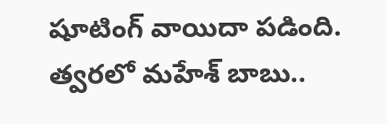షూటింగ్‌ వాయిదా పడింది. త్వరలో మహేశ్ బాబు..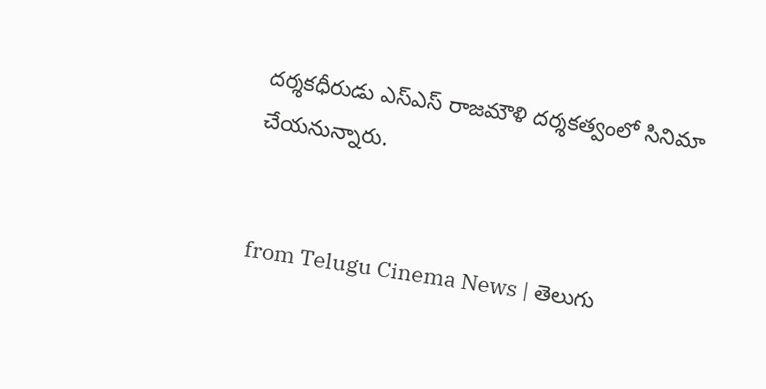దర్శకధీరుడు ఎస్ఎస్ రాజమౌళి దర్శకత్వంలో సినిమా చేయనున్నారు.


from Telugu Cinema News | తెలుగు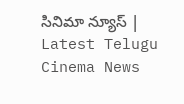సినిమా న్యూస్ | Latest Telugu Cinema News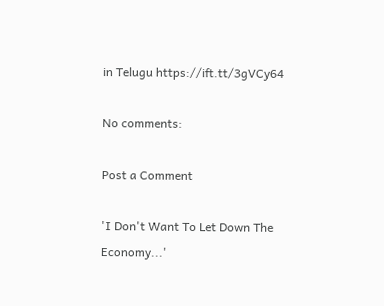in Telugu https://ift.tt/3gVCy64

No comments:

Post a Comment

'I Don't Want To Let Down The Economy...'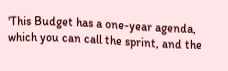'This Budget has a one-year agenda, which you can call the sprint, and the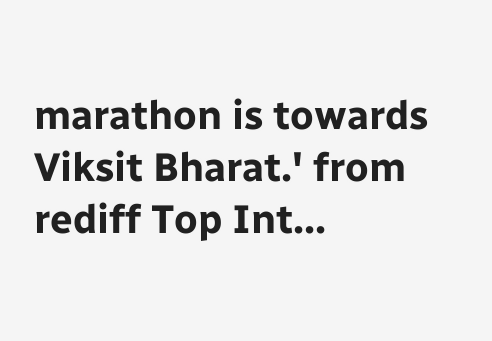marathon is towards Viksit Bharat.' from rediff Top Int...